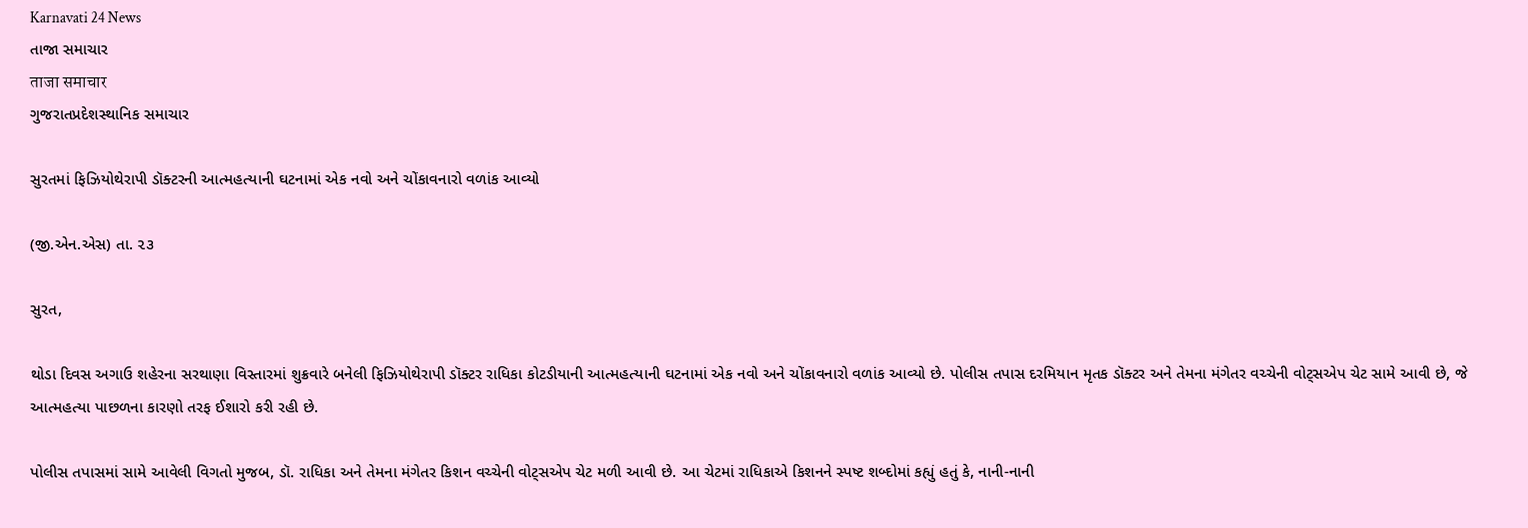Karnavati 24 News
તાજા સમાચાર
ताजा समाचार
ગુજરાતપ્રદેશસ્થાનિક સમાચાર

સુરતમાં ફિઝિયોથેરાપી ડૉક્ટરની આત્મહત્યાની ઘટનામાં એક નવો અને ચોંકાવનારો વળાંક આવ્યો

(જી.એન.એસ) તા. ૨૩

સુરત,

થોડા દિવસ અગાઉ શહેરના સરથાણા વિસ્તારમાં શુક્રવારે બનેલી ફિઝિયોથેરાપી ડૉક્ટર રાધિકા કોટડીયાની આત્મહત્યાની ઘટનામાં એક નવો અને ચોંકાવનારો વળાંક આવ્યો છે. પોલીસ તપાસ દરમિયાન મૃતક ડૉક્ટર અને તેમના મંગેતર વચ્ચેની વોટ્સએપ ચેટ સામે આવી છે, જે આત્મહત્યા પાછળના કારણો તરફ ઈશારો કરી રહી છે.

પોલીસ તપાસમાં સામે આવેલી વિગતો મુજબ, ડૉ. રાધિકા અને તેમના મંગેતર કિશન વચ્ચેની વોટ્સએપ ચેટ મળી આવી છે. આ ચેટમાં રાધિકાએ કિશનને સ્પષ્ટ શબ્દોમાં કહ્યું હતું કે, નાની-નાની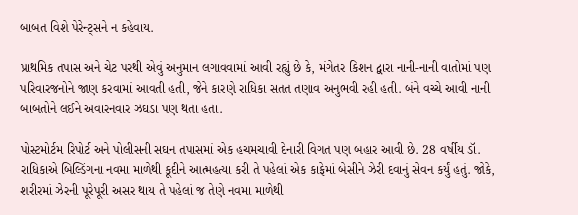બાબત વિશે પેરેન્ટ્સને ન કહેવાય.

પ્રાથમિક તપાસ અને ચેટ પરથી એવું અનુમાન લગાવવામાં આવી રહ્યું છે કે, મંગેતર કિશન દ્વારા નાની-નાની વાતોમાં પણ પરિવારજનોને જાણ કરવામાં આવતી હતી, જેને કારણે રાધિકા સતત તણાવ અનુભવી રહી હતી. બંને વચ્ચે આવી નાની બાબતોને લઈને અવારનવાર ઝઘડા પણ થતા હતા.

પોસ્ટમોર્ટમ રિપોર્ટ અને પોલીસની સઘન તપાસમાં એક હચમચાવી દેનારી વિગત પણ બહાર આવી છે. 28 વર્ષીય ડૉ. રાધિકાએ બિલ્ડિંગના નવમા માળેથી કૂદીને આત્મહત્યા કરી તે પહેલાં એક કાફેમાં બેસીને ઝેરી દવાનું સેવન કર્યું હતું. જોકે, શરીરમાં ઝેરની પૂરેપૂરી અસર થાય તે પહેલાં જ તેણે નવમા માળેથી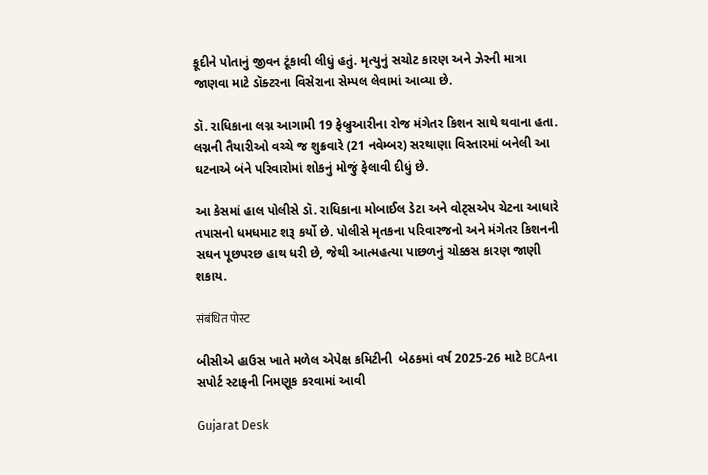કૂદીને પોતાનું જીવન ટૂંકાવી લીધું હતું. મૃત્યુનું સચોટ કારણ અને ઝેરની માત્રા જાણવા માટે ડૉક્ટરના વિસેરાના સેમ્પલ લેવામાં આવ્યા છે.

ડૉ. રાધિકાના લગ્ન આગામી 19 ફેબ્રુઆરીના રોજ મંગેતર કિશન સાથે થવાના હતા. લગ્નની તૈયારીઓ વચ્ચે જ શુક્રવારે (21 નવેમ્બર) સરથાણા વિસ્તારમાં બનેલી આ ઘટનાએ બંને પરિવારોમાં શોકનું મોજું ફેલાવી દીધું છે.

આ કેસમાં હાલ પોલીસે ડૉ. રાધિકાના મોબાઈલ ડેટા અને વોટ્સએપ ચેટના આધારે તપાસનો ધમધમાટ શરૂ કર્યો છે. પોલીસે મૃતકના પરિવારજનો અને મંગેતર કિશનની સઘન પૂછપરછ હાથ ધરી છે, જેથી આત્મહત્યા પાછળનું ચોક્કસ કારણ જાણી શકાય.

संबंधित पोस्ट

બીસીએ હાઉસ ખાતે મળેલ એપેક્ષ કમિટીની  બેઠકમાં વર્ષ 2025-26 માટે BCAના સપોર્ટ સ્ટાફની નિમણૂક કરવામાં આવી

Gujarat Desk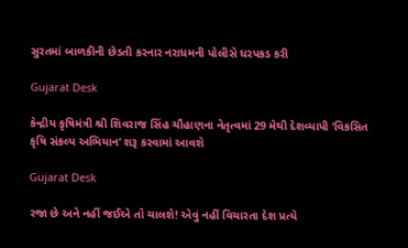સુરતમાં બાળકીની છેડતી કરનાર નરાધમની પોલીસે ધરપકડ કરી

Gujarat Desk

કેન્દ્રીય કૃષિમંત્રી શ્રી શિવરાજ સિંહ ચૌહાણના નેતૃત્વમાં 29 મેથી દેશવ્યાપી ‘વિકસિત કૃષિ સંકલ્પ અભિયાન’ શરૂ કરવામાં આવશે

Gujarat Desk

રજા છે અને નહીં જઈએ તો ચાલશે! એવું નહીં વિચારતા દેશ પ્રત્યે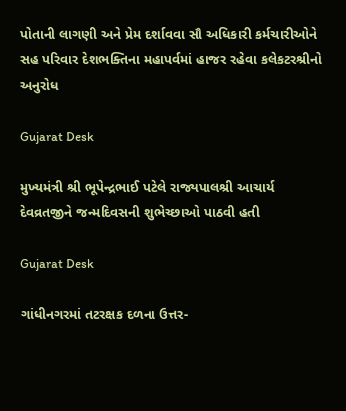પોતાની લાગણી અને પ્રેમ દર્શાવવા સૌ અધિકારી કર્મચારીઓને સહ પરિવાર દેશભક્તિના મહાપર્વમાં હાજર રહેવા કલેકટરશ્રીનો અનુરોધ

Gujarat Desk

મુખ્યમંત્રી શ્રી ભૂપેન્દ્રભાઈ પટેલે રાજ્યપાલશ્રી આચાર્ય દેવવ્રતજીને જન્મદિવસની શુભેચ્છાઓ પાઠવી હતી

Gujarat Desk

ગાંધીનગરમાં તટરક્ષક દળના ઉત્તર-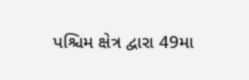પશ્ચિમ ક્ષેત્ર દ્વારા 49મા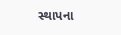સ્થાપના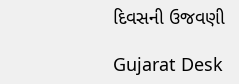દિવસની ઉજવણી

Gujarat Desk